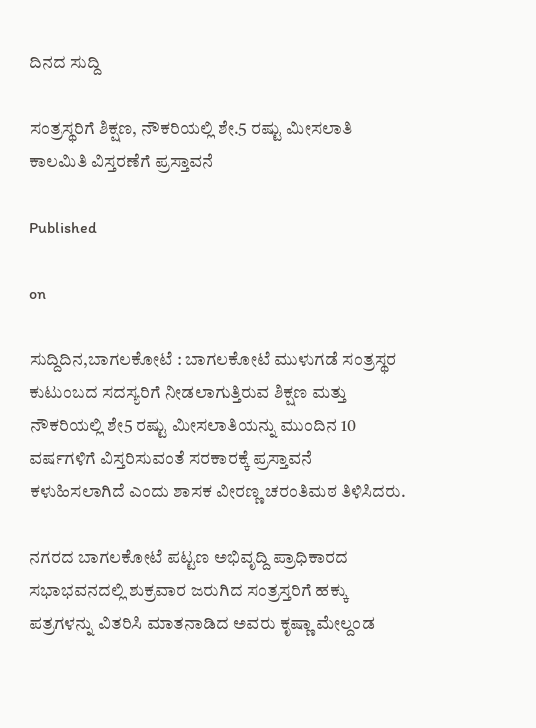ದಿನದ ಸುದ್ದಿ

ಸಂತ್ರಸ್ಥರಿಗೆ ಶಿಕ್ಷಣ, ನೌಕರಿಯಲ್ಲಿ ಶೇ.5 ರಷ್ಟು ಮೀಸಲಾತಿ ಕಾಲಮಿತಿ ವಿಸ್ತರಣೆಗೆ ಪ್ರಸ್ತಾವನೆ

Published

on

ಸುದ್ದಿದಿನ,ಬಾಗಲಕೋಟೆ : ಬಾಗಲಕೋಟೆ ಮುಳುಗಡೆ ಸಂತ್ರಸ್ಥರ ಕುಟುಂಬದ ಸದಸ್ಯರಿಗೆ ನೀಡಲಾಗುತ್ತಿರುವ ಶಿಕ್ಷಣ ಮತ್ತು ನೌಕರಿಯಲ್ಲಿ ಶೇ5 ರಷ್ಟು ಮೀಸಲಾತಿಯನ್ನು ಮುಂದಿನ 10 ವರ್ಷಗಳಿಗೆ ವಿಸ್ತರಿಸುವಂತೆ ಸರಕಾರಕ್ಕೆ ಪ್ರಸ್ತಾವನೆ ಕಳುಹಿಸಲಾಗಿದೆ ಎಂದು ಶಾಸಕ ವೀರಣ್ಣ ಚರಂತಿಮಠ ತಿಳಿಸಿದರು.

ನಗರದ ಬಾಗಲಕೋಟೆ ಪಟ್ಟಣ ಅಭಿವೃದ್ದಿ ಪ್ರಾಧಿಕಾರದ ಸಭಾಭವನದಲ್ಲಿ ಶುಕ್ರವಾರ ಜರುಗಿದ ಸಂತ್ರಸ್ತರಿಗೆ ಹಕ್ಕು ಪತ್ರಗಳನ್ನು ವಿತರಿಸಿ ಮಾತನಾಡಿದ ಅವರು ಕೃಷ್ಣಾ ಮೇಲ್ದಂಡ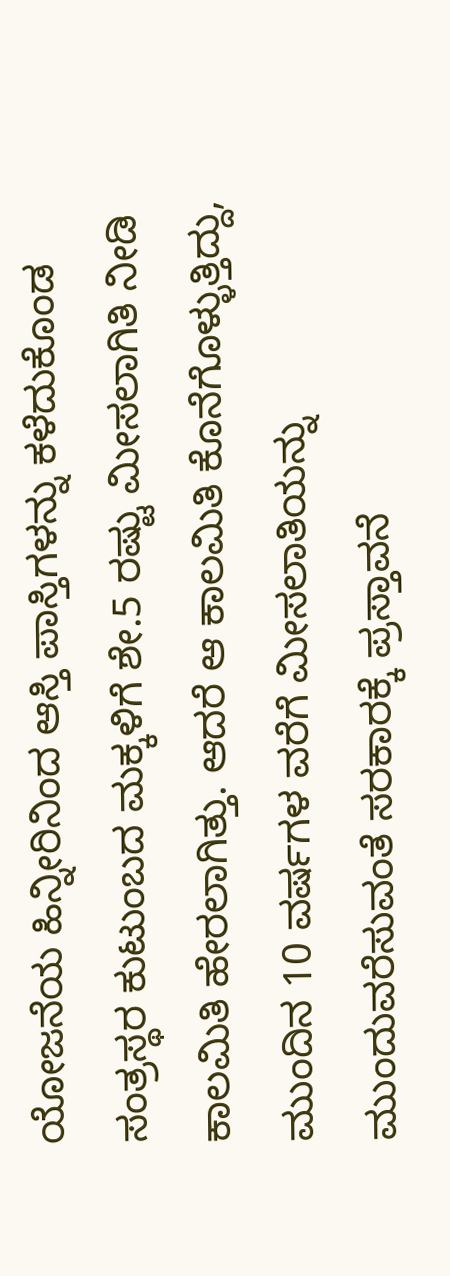ಯೋಜನೆಯ ಹಿನ್ನೀರಿನಿಂದ ಆಸ್ತಿ ಪಾಸ್ತಿಗಳನ್ನು ಕಳೆದುಕೊಂಡ ಸಂತ್ರಸ್ಥರ ಕುಟುಂಬದ ಮಕ್ಕಳಿಗೆ ಶೇ.5 ರಷ್ಟು ಮೀಸಲಾಗಿತಿ ನೀಡಿ ಕಾಲಮಿತಿ ಹೇರಲಾಗಿತ್ತು. ಆದರೆ ಆ ಕಾಲಮಿತಿ ಕೊನೆಗೊಳ್ಳುತ್ತಿದ್ದು, ಮುಂದಿನ 10 ವರ್ಷಗಳ ವರೆಗೆ ಮೀಸಲಾತಿಯನ್ನು ಮುಂದುವರೆಸುವಂತೆ ಸರಕಾರಕ್ಕೆ ಪ್ರಸ್ತಾವನೆ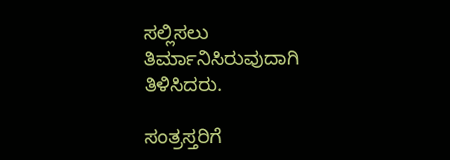ಸಲ್ಲಿಸಲು ತಿರ್ಮಾನಿಸಿರುವುದಾಗಿ ತಿಳಿಸಿದರು.

ಸಂತ್ರಸ್ತರಿಗೆ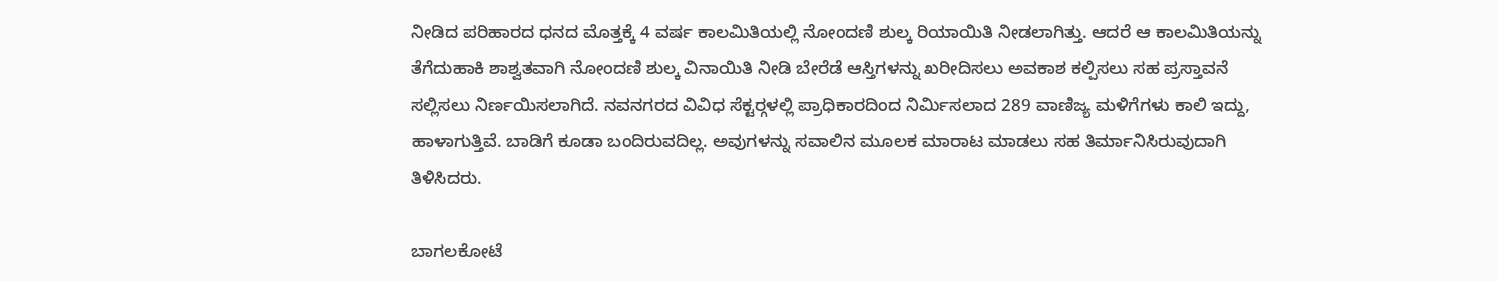ನೀಡಿದ ಪರಿಹಾರದ ಧನದ ಮೊತ್ತಕ್ಕೆ 4 ವರ್ಷ ಕಾಲಮಿತಿಯಲ್ಲಿ ನೋಂದಣಿ ಶುಲ್ಕ ರಿಯಾಯಿತಿ ನೀಡಲಾಗಿತ್ತು. ಆದರೆ ಆ ಕಾಲಮಿತಿಯನ್ನು ತೆಗೆದುಹಾಕಿ ಶಾಶ್ವತವಾಗಿ ನೋಂದಣಿ ಶುಲ್ಕ ವಿನಾಯಿತಿ ನೀಡಿ ಬೇರೆಡೆ ಆಸ್ತಿಗಳನ್ನು ಖರೀದಿಸಲು ಅವಕಾಶ ಕಲ್ಪಿಸಲು ಸಹ ಪ್ರಸ್ತಾವನೆ ಸಲ್ಲಿಸಲು ನಿರ್ಣಯಿಸಲಾಗಿದೆ. ನವನಗರದ ವಿವಿಧ ಸೆಕ್ಟರ್‍ಗಳಲ್ಲಿ ಪ್ರಾಧಿಕಾರದಿಂದ ನಿರ್ಮಿಸಲಾದ 289 ವಾಣಿಜ್ಯ ಮಳಿಗೆಗಳು ಕಾಲಿ ಇದ್ದು, ಹಾಳಾಗುತ್ತಿವೆ. ಬಾಡಿಗೆ ಕೂಡಾ ಬಂದಿರುವದಿಲ್ಲ. ಅವುಗಳನ್ನು ಸವಾಲಿನ ಮೂಲಕ ಮಾರಾಟ ಮಾಡಲು ಸಹ ತಿರ್ಮಾನಿಸಿರುವುದಾಗಿ ತಿಳಿಸಿದರು.

ಬಾಗಲಕೋಟೆ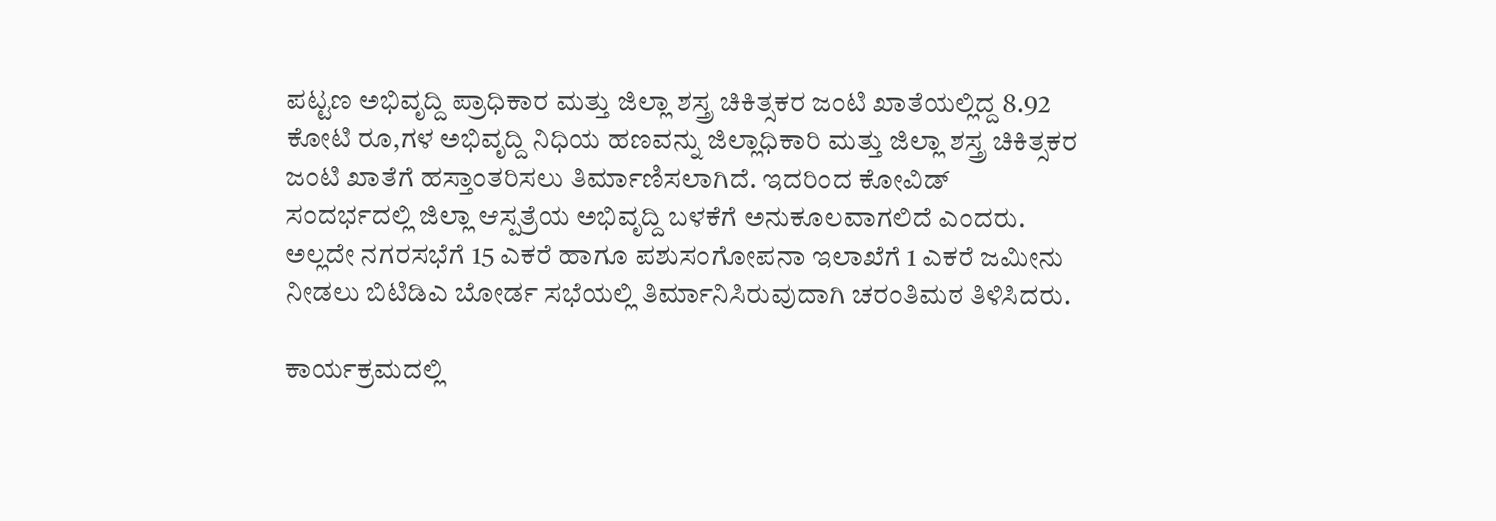ಪಟ್ಟಣ ಅಭಿವೃದ್ದಿ ಪ್ರಾಧಿಕಾರ ಮತ್ತು ಜಿಲ್ಲಾ ಶಸ್ತ್ರ ಚಿಕಿತ್ಸಕರ ಜಂಟಿ ಖಾತೆಯಲ್ಲಿದ್ದ 8.92 ಕೋಟಿ ರೂ,ಗಳ ಅಭಿವೃದ್ದಿ ನಿಧಿಯ ಹಣವನ್ನು ಜಿಲ್ಲಾಧಿಕಾರಿ ಮತ್ತು ಜಿಲ್ಲಾ ಶಸ್ತ್ರ ಚಿಕಿತ್ಸಕರ ಜಂಟಿ ಖಾತೆಗೆ ಹಸ್ತಾಂತರಿಸಲು ತಿರ್ಮಾಣಿಸಲಾಗಿದೆ. ಇದರಿಂದ ಕೋವಿಡ್ ಸಂದರ್ಭದಲ್ಲಿ ಜಿಲ್ಲಾ ಆಸ್ಪತ್ರೆಯ ಅಭಿವೃದ್ದಿ ಬಳಕೆಗೆ ಅನುಕೂಲವಾಗಲಿದೆ ಎಂದರು. ಅಲ್ಲದೇ ನಗರಸಭೆಗೆ 15 ಎಕರೆ ಹಾಗೂ ಪಶುಸಂಗೋಪನಾ ಇಲಾಖೆಗೆ 1 ಎಕರೆ ಜಮೀನು ನೀಡಲು ಬಿಟಿಡಿಎ ಬೋರ್ಡ ಸಭೆಯಲ್ಲಿ ತಿರ್ಮಾನಿಸಿರುವುದಾಗಿ ಚರಂತಿಮಠ ತಿಳಿಸಿದರು.

ಕಾರ್ಯಕ್ರಮದಲ್ಲಿ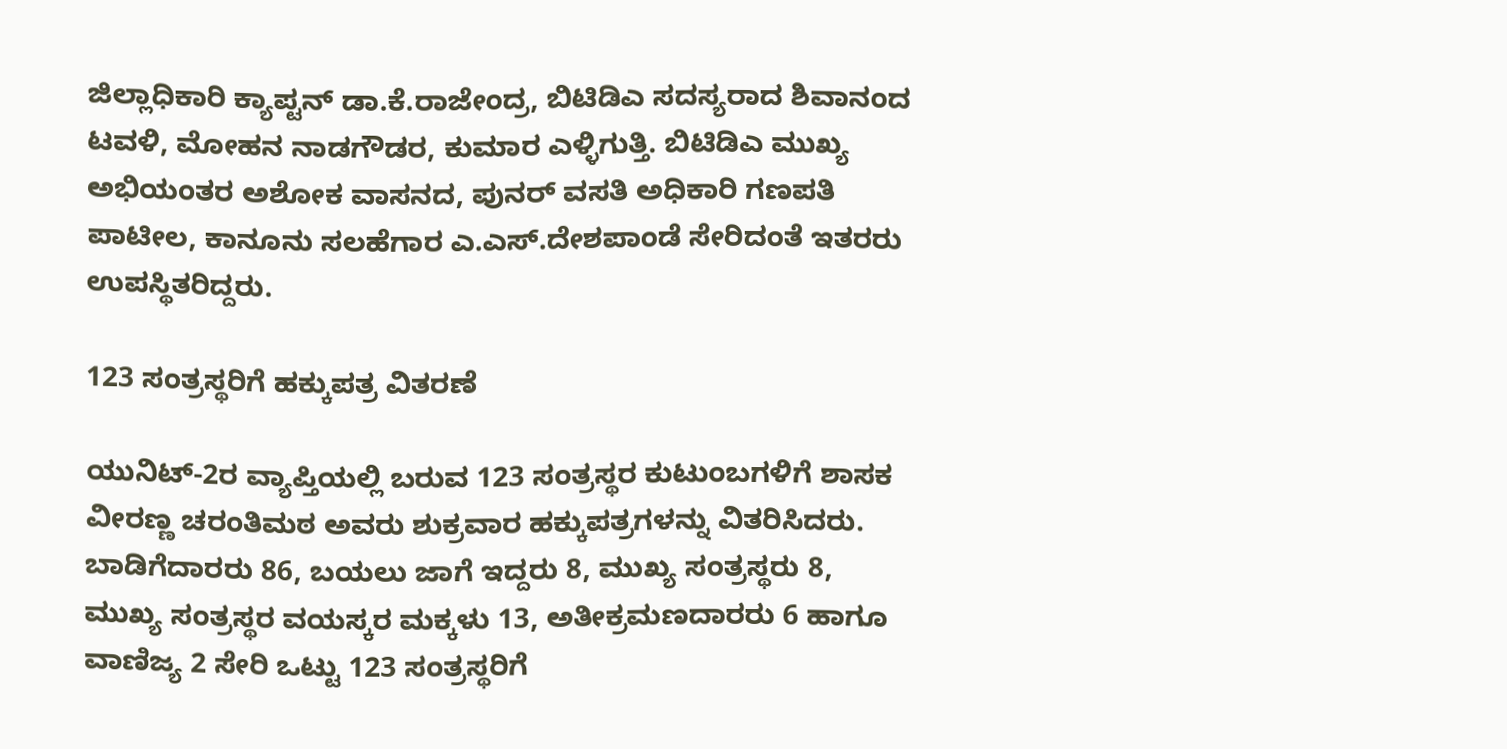ಜಿಲ್ಲಾಧಿಕಾರಿ ಕ್ಯಾಪ್ಟನ್ ಡಾ.ಕೆ.ರಾಜೇಂದ್ರ, ಬಿಟಿಡಿಎ ಸದಸ್ಯರಾದ ಶಿವಾನಂದ ಟವಳಿ, ಮೋಹನ ನಾಡಗೌಡರ, ಕುಮಾರ ಎಳ್ಳಿಗುತ್ತಿ. ಬಿಟಿಡಿಎ ಮುಖ್ಯ ಅಭಿಯಂತರ ಅಶೋಕ ವಾಸನದ, ಪುನರ್ ವಸತಿ ಅಧಿಕಾರಿ ಗಣಪತಿ ಪಾಟೀಲ, ಕಾನೂನು ಸಲಹೆಗಾರ ಎ.ಎಸ್.ದೇಶಪಾಂಡೆ ಸೇರಿದಂತೆ ಇತರರು ಉಪಸ್ಥಿತರಿದ್ದರು.

123 ಸಂತ್ರಸ್ಥರಿಗೆ ಹಕ್ಕುಪತ್ರ ವಿತರಣೆ

ಯುನಿಟ್-2ರ ವ್ಯಾಪ್ತಿಯಲ್ಲಿ ಬರುವ 123 ಸಂತ್ರಸ್ಥರ ಕುಟುಂಬಗಳಿಗೆ ಶಾಸಕ ವೀರಣ್ಣ ಚರಂತಿಮಠ ಅವರು ಶುಕ್ರವಾರ ಹಕ್ಕುಪತ್ರಗಳನ್ನು ವಿತರಿಸಿದರು. ಬಾಡಿಗೆದಾರರು 86, ಬಯಲು ಜಾಗೆ ಇದ್ದರು 8, ಮುಖ್ಯ ಸಂತ್ರಸ್ಥರು 8, ಮುಖ್ಯ ಸಂತ್ರಸ್ಥರ ವಯಸ್ಕರ ಮಕ್ಕಳು 13, ಅತೀಕ್ರಮಣದಾರರು 6 ಹಾಗೂ ವಾಣಿಜ್ಯ 2 ಸೇರಿ ಒಟ್ಟು 123 ಸಂತ್ರಸ್ಥರಿಗೆ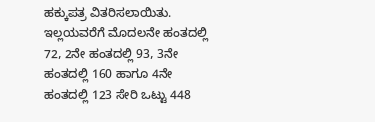ಹಕ್ಕುಪತ್ರ ವಿತರಿಸಲಾಯಿತು. ಇಲ್ಲಯವರೆಗೆ ಮೊದಲನೇ ಹಂತದಲ್ಲಿ 72, 2ನೇ ಹಂತದಲ್ಲಿ 93, 3ನೇ ಹಂತದಲ್ಲಿ 160 ಹಾಗೂ 4ನೇ ಹಂತದಲ್ಲಿ 123 ಸೇರಿ ಒಟ್ಟು 448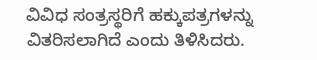ವಿವಿಧ ಸಂತ್ರಸ್ಥರಿಗೆ ಹಕ್ಕುಪತ್ರಗಳನ್ನು ವಿತರಿಸಲಾಗಿದೆ ಎಂದು ತಿಳಿಸಿದರು.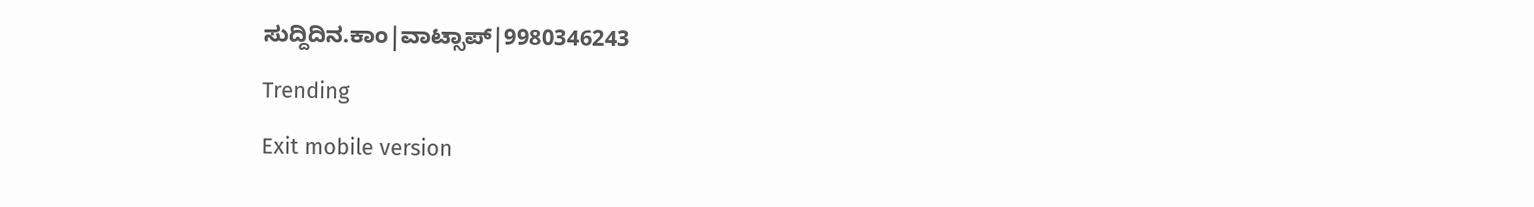ಸುದ್ದಿದಿನ.ಕಾಂ|ವಾಟ್ಸಾಪ್|9980346243

Trending

Exit mobile version